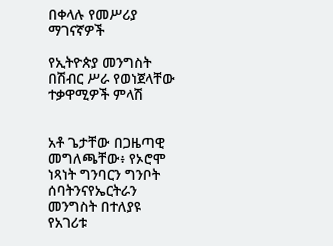በቀላሉ የመሥሪያ ማገናኛዎች

የኢትዮጵያ መንግስት በሽብር ሥራ የወነጀላቸው ተቃዋሚዎች ምላሽ


አቶ ጌታቸው በጋዜጣዊ መግለጫቸው፥ የኦሮሞ ነጻነት ግንባርን ግንቦት ሰባትንናየኤርትራን መንግስት በተለያዩ የአገሪቱ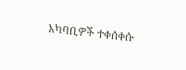አካባቢዎች ተቀሰቀሱ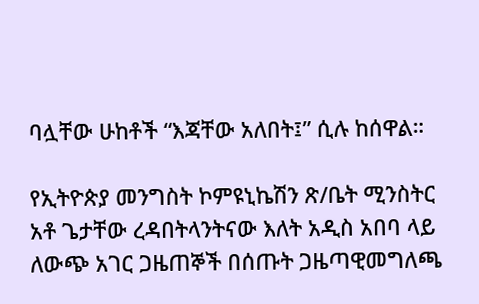ባሏቸው ሁከቶች “እጃቸው አለበት፤” ሲሉ ከሰዋል።

የኢትዮጵያ መንግስት ኮምዩኒኬሽን ጽ/ቤት ሚንስትር አቶ ጌታቸው ረዳበትላንትናው እለት አዲስ አበባ ላይ ለውጭ አገር ጋዜጠኞች በሰጡት ጋዜጣዊመግለጫ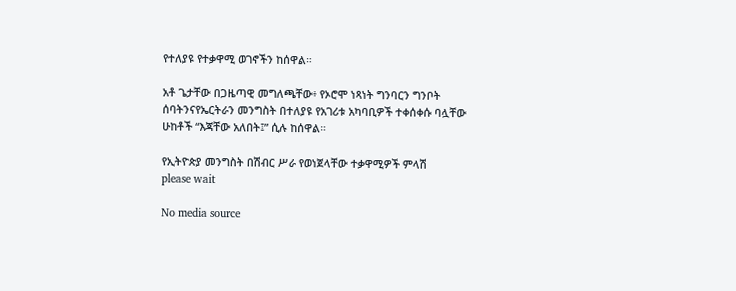የተለያዩ የተቃዋሚ ወገኖችን ከሰዋል።

አቶ ጌታቸው በጋዜጣዊ መግለጫቸው፥ የኦሮሞ ነጻነት ግንባርን ግንቦት ሰባትንናየኤርትራን መንግስት በተለያዩ የአገሪቱ አካባቢዎች ተቀሰቀሱ ባሏቸው ሁከቶች “እጃቸው አለበት፤” ሲሉ ከሰዋል።

የኢትዮጵያ መንግስት በሽብር ሥራ የወነጀላቸው ተቃዋሚዎች ምላሽ
please wait

No media source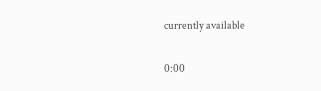currently available

0:00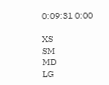0:09:31 0:00

XS
SM
MD
LG